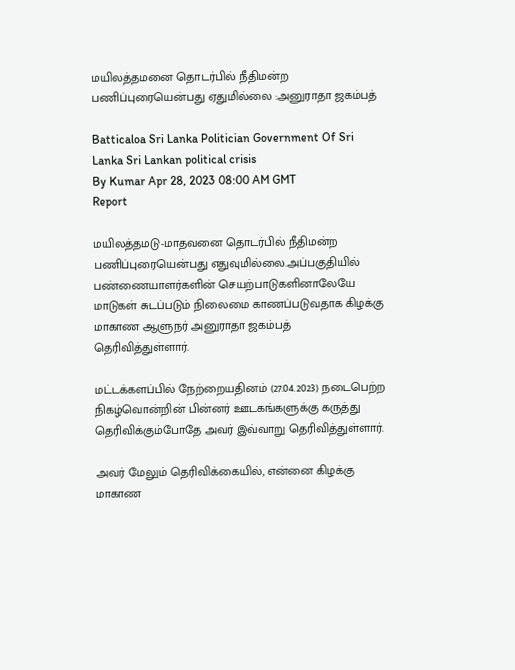மயிலத்தமனை தொடர்பில் நீதிமன்ற பணிப்புரையென்பது ஏதுமில்லை :அனுராதா ஜகம்பத்

Batticaloa Sri Lanka Politician Government Of Sri Lanka Sri Lankan political crisis
By Kumar Apr 28, 2023 08:00 AM GMT
Report

மயிலத்தமடு-மாதவனை தொடர்பில் நீதிமன்ற பணிப்புரையென்பது எதுவுமில்லை.அப்பகுதியில் பண்ணையாளர்களின் செயற்பாடுகளினாலேயே மாடுகள் சுடப்படும் நிலைமை காணப்படுவதாக கிழக்கு மாகாண ஆளுநர் அனுராதா ஜகம்பத் தெரிவித்துள்ளார்.

மட்டக்களப்பில் நேற்றையதினம் (27.04.2023) நடைபெற்ற நிகழ்வொன்றின் பின்னர் ஊடகங்களுக்கு கருத்து தெரிவிக்கும்போதே அவர் இவ்வாறு தெரிவித்துள்ளார்.

அவர் மேலும் தெரிவிக்கையில், என்னை கிழக்கு மாகாண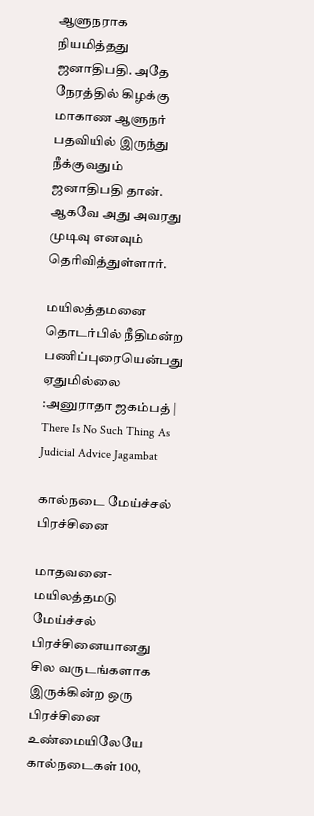ஆளுநராக நியமித்தது ஜனாதிபதி. அதே நேரத்தில் கிழக்கு மாகாண ஆளுநர் பதவியில் இருந்து நீக்குவதும் ஜனாதிபதி தான். ஆகவே அது அவரது முடிவு எனவும் தெரிவித்துள்ளார்.

மயிலத்தமனை தொடர்பில் நீதிமன்ற பணிப்புரையென்பது ஏதுமில்லை :அனுராதா ஜகம்பத் | There Is No Such Thing As Judicial Advice Jagambat

கால்நடை மேய்ச்சல் பிரச்சினை

மாதவனை- மயிலத்தமடு மேய்ச்சல் பிரச்சினையானது சில வருடங்களாக இருக்கின்ற ஒரு பிரச்சினை உண்மையிலேயே கால்நடைகள் 100,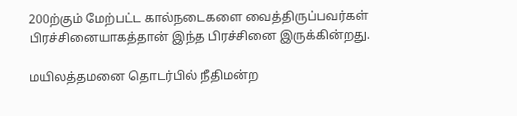200ற்கும் மேற்பட்ட கால்நடைகளை வைத்திருப்பவர்கள் பிரச்சினையாகத்தான் இந்த பிரச்சினை இருக்கின்றது.

மயிலத்தமனை தொடர்பில் நீதிமன்ற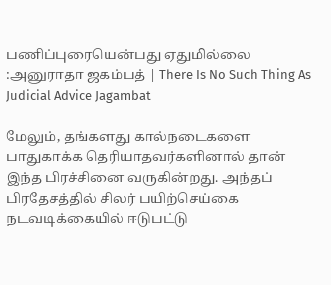பணிப்புரையென்பது ஏதுமில்லை :அனுராதா ஜகம்பத் | There Is No Such Thing As Judicial Advice Jagambat

மேலும், தங்களது கால்நடைகளை பாதுகாக்க தெரியாதவர்களினால் தான் இந்த பிரச்சினை வருகின்றது. அந்தப் பிரதேசத்தில் சிலர் பயிற்செய்கை நடவடிக்கையில் ஈடுபட்டு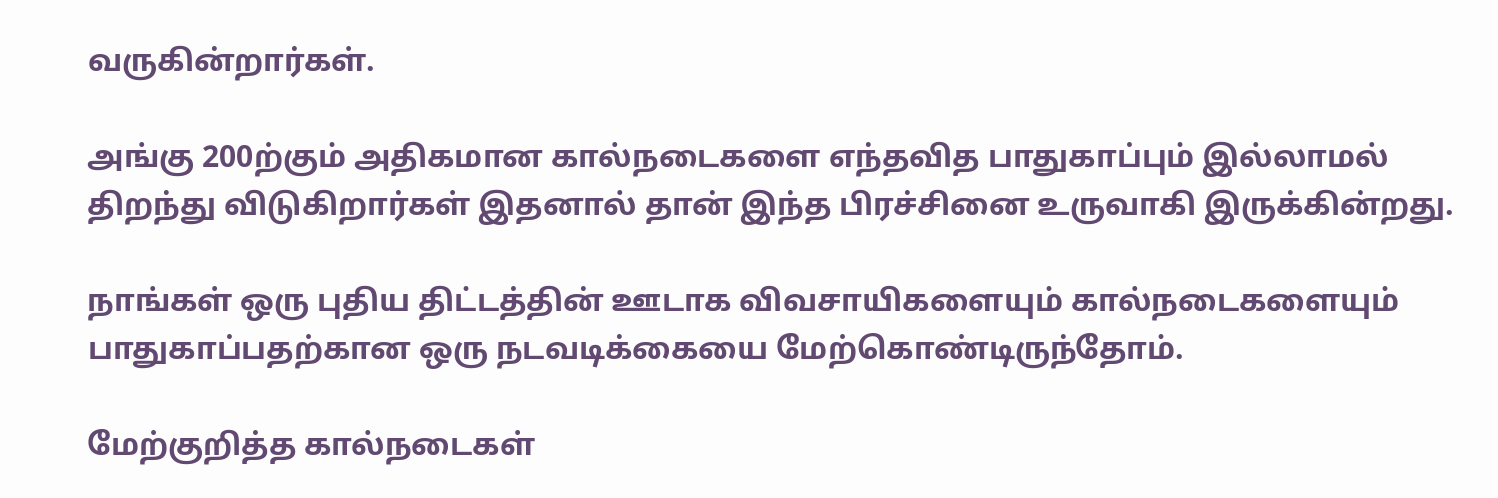வருகின்றார்கள்.

அங்கு 200ற்கும் அதிகமான கால்நடைகளை எந்தவித பாதுகாப்பும் இல்லாமல் திறந்து விடுகிறார்கள் இதனால் தான் இந்த பிரச்சினை உருவாகி இருக்கின்றது.

நாங்கள் ஒரு புதிய திட்டத்தின் ஊடாக விவசாயிகளையும் கால்நடைகளையும் பாதுகாப்பதற்கான ஒரு நடவடிக்கையை மேற்கொண்டிருந்தோம்.

மேற்குறித்த கால்நடைகள்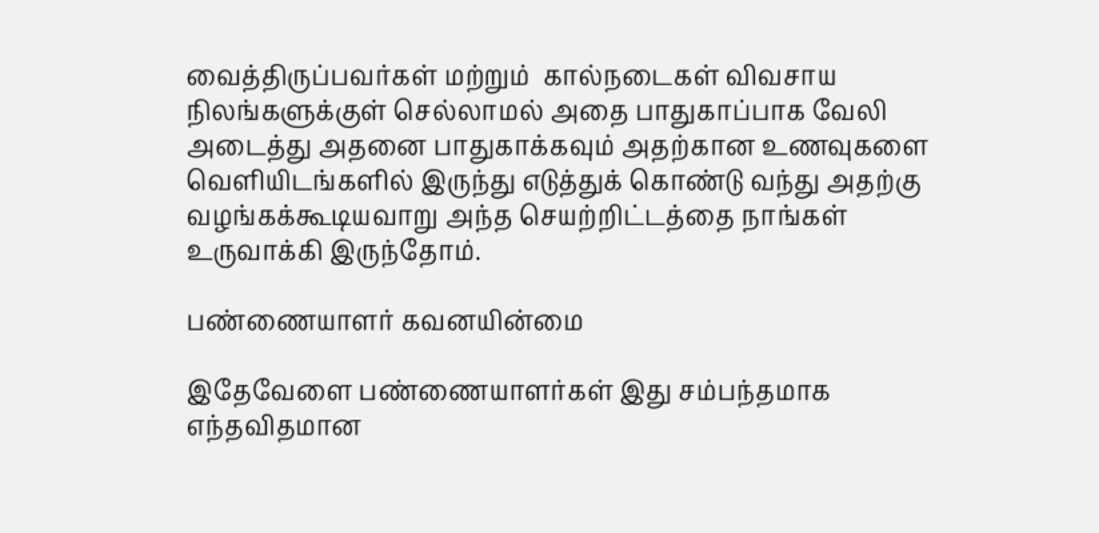வைத்திருப்பவர்கள் மற்றும்  கால்நடைகள் விவசாய நிலங்களுக்குள் செல்லாமல் அதை பாதுகாப்பாக வேலி அடைத்து அதனை பாதுகாக்கவும் அதற்கான உணவுகளை வெளியிடங்களில் இருந்து எடுத்துக் கொண்டு வந்து அதற்கு வழங்கக்கூடியவாறு அந்த செயற்றிட்டத்தை நாங்கள் உருவாக்கி இருந்தோம்.

பண்ணையாளர் கவனயின்மை

இதேவேளை பண்ணையாளர்கள் இது சம்பந்தமாக எந்தவிதமான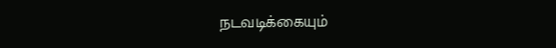நடவடிக்கையும்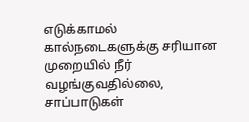எடுக்காமல் கால்நடைகளுக்கு சரியான முறையில் நீர் வழங்குவதில்லை, சாப்பாடுகள்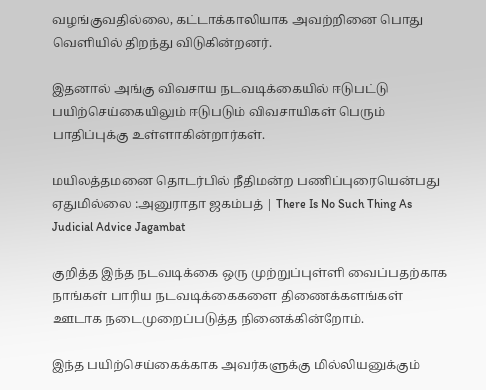வழங்குவதில்லை, கட்டாக்காலியாக அவற்றினை பொது வெளியில் திறந்து விடுகின்றனர்.

இதனால் அங்கு விவசாய நடவடிக்கையில் ஈடுபட்டு பயிற்செய்கையிலும் ஈடுபடும் விவசாயிகள் பெரும் பாதிப்புக்கு உள்ளாகின்றார்கள்.

மயிலத்தமனை தொடர்பில் நீதிமன்ற பணிப்புரையென்பது ஏதுமில்லை :அனுராதா ஜகம்பத் | There Is No Such Thing As Judicial Advice Jagambat

குறித்த இந்த நடவடிக்கை ஒரு முற்றுப்புள்ளி வைப்பதற்காக நாங்கள் பாரிய நடவடிக்கைகளை திணைக்களங்கள் ஊடாக நடைமுறைப்படுத்த நினைக்கின்றோம்.

இந்த பயிற்செய்கைக்காக அவர்களுக்கு மில்லியனுக்கும்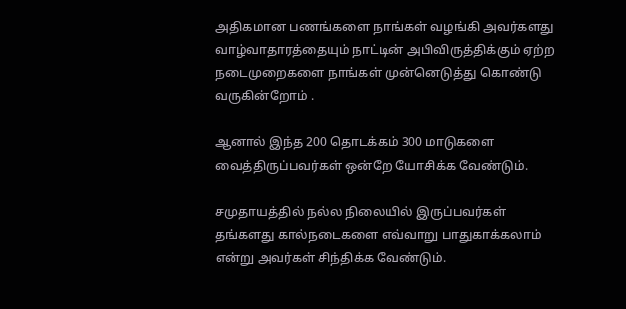அதிகமான பணங்களை நாங்கள் வழங்கி அவர்களது வாழ்வாதாரத்தையும் நாட்டின் அபிவிருத்திக்கும் ஏற்ற நடைமுறைகளை நாங்கள் முன்னெடுத்து கொண்டு வருகின்றோம் .

ஆனால் இந்த 200 தொடக்கம் 300 மாடுகளை வைத்திருப்பவர்கள் ஒன்றே யோசிக்க வேண்டும்.

சமுதாயத்தில் நல்ல நிலையில் இருப்பவர்கள் தங்களது கால்நடைகளை எவ்வாறு பாதுகாக்கலாம் என்று அவர்கள் சிந்திக்க வேண்டும்.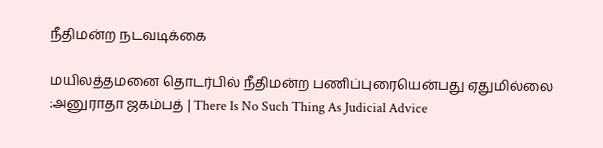நீதிமன்ற நடவடிக்கை

மயிலத்தமனை தொடர்பில் நீதிமன்ற பணிப்புரையென்பது ஏதுமில்லை :அனுராதா ஜகம்பத் | There Is No Such Thing As Judicial Advice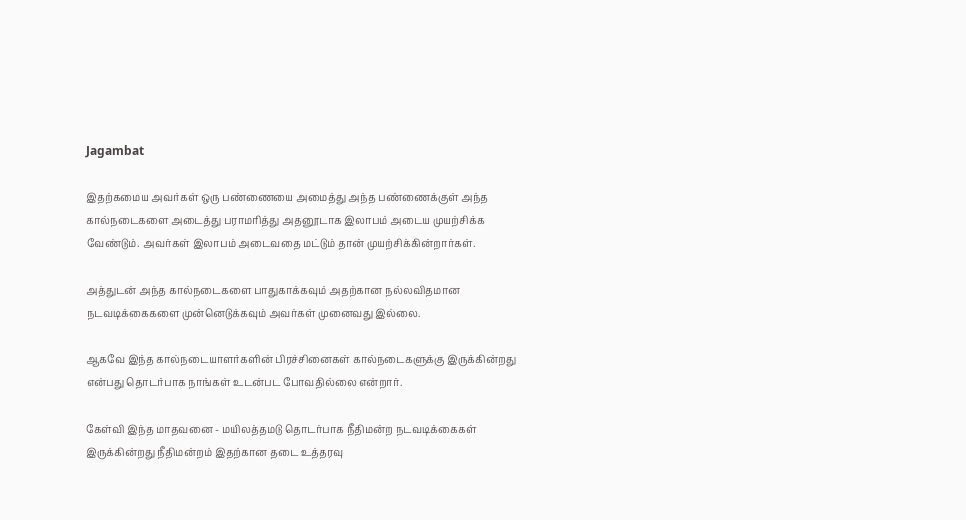Jagambat

இதற்கமைய அவர்கள் ஒரு பண்ணையை அமைத்து அந்த பண்ணைக்குள் அந்த கால்நடைகளை அடைத்து பராமரித்து அதனூடாக இலாபம் அடைய முயற்சிக்க வேண்டும். அவர்கள் இலாபம் அடைவதை மட்டும் தான் முயற்சிக்கின்றார்கள்.

அத்துடன் அந்த கால்நடைகளை பாதுகாக்கவும் அதற்கான நல்லவிதமான நடவடிக்கைகளை முன்னெடுக்கவும் அவர்கள் முனைவது இல்லை.

ஆகவே இந்த கால்நடையாளர்களின் பிரச்சினைகள் கால்நடைகளுக்கு இருக்கின்றது என்பது தொடர்பாக நாங்கள் உடன்பட போவதில்லை என்றார்.

கேள்வி இந்த மாதவனை - மயிலத்தமடு தொடர்பாக நீதிமன்ற நடவடிக்கைகள் இருக்கின்றது நீதிமன்றம் இதற்கான தடை உத்தரவு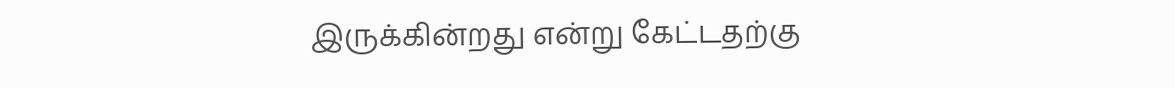இருக்கின்றது என்று கேட்டதற்கு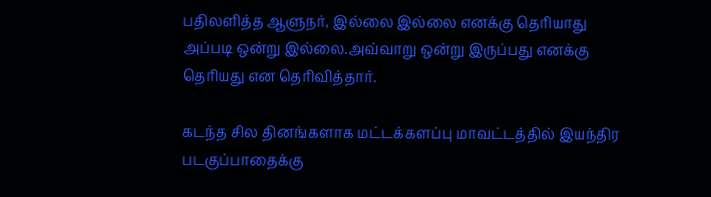பதிலளித்த ஆளுநர், இல்லை இல்லை எனக்கு தெரியாது அப்படி ஒன்று இல்லை.அவ்வாறு ஒன்று இருப்பது எனக்கு தெரியது என தெரிவித்தார்.

கடந்த சில தினங்களாக மட்டக்களப்பு மாவட்டத்தில் இயந்திர படகுப்பாதைக்கு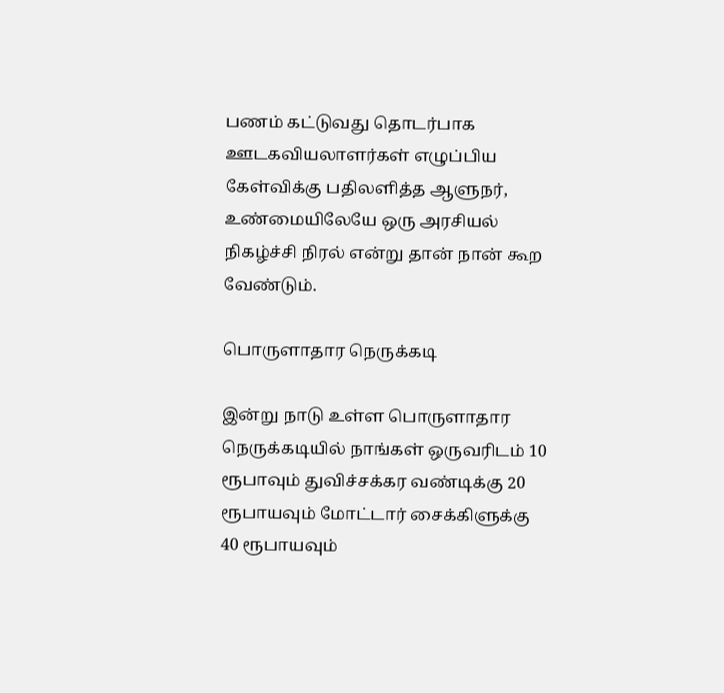பணம் கட்டுவது தொடர்பாக ஊடகவியலாளர்கள் எழுப்பிய கேள்விக்கு பதிலளித்த ஆளுநர், உண்மையிலேயே ஒரு அரசியல் நிகழ்ச்சி நிரல் என்று தான் நான் கூற வேண்டும்.

பொருளாதார நெருக்கடி

இன்று நாடு உள்ள பொருளாதார நெருக்கடியில் நாங்கள் ஒருவரிடம் 10 ரூபாவும் துவிச்சக்கர வண்டிக்கு 20 ரூபாயவும் மோட்டார் சைக்கிளுக்கு 40 ரூபாயவும்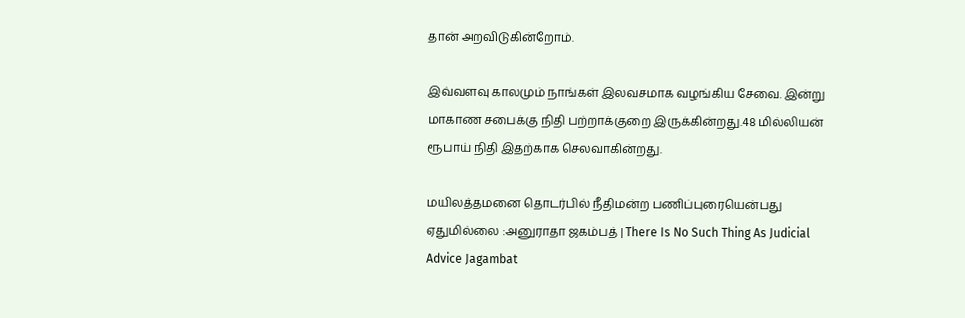தான் அறவிடுகின்றோம்.

இவ்வளவு காலமும் நாங்கள் இலவசமாக வழங்கிய சேவை. இன்று மாகாண சபைக்கு நிதி பற்றாக்குறை இருக்கின்றது.48 மில்லியன் ரூபாய் நிதி இதற்காக செலவாகின்றது.

மயிலத்தமனை தொடர்பில் நீதிமன்ற பணிப்புரையென்பது ஏதுமில்லை :அனுராதா ஜகம்பத் | There Is No Such Thing As Judicial Advice Jagambat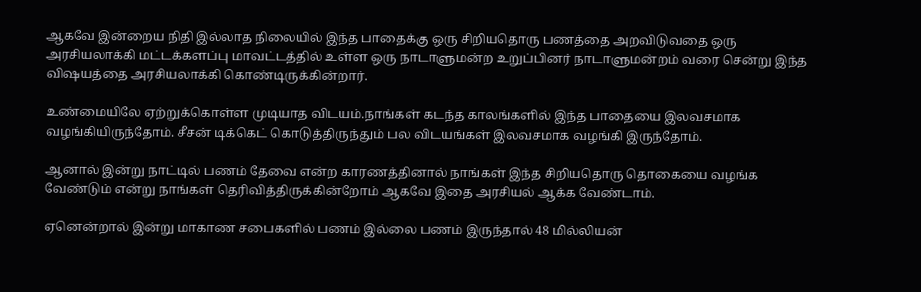ஆகவே இன்றைய நிதி இல்லாத நிலையில் இந்த பாதைக்கு ஒரு சிறியதொரு பணத்தை அறவிடுவதை ஒரு அரசியலாக்கி மட்டக்களப்பு மாவட்டத்தில் உள்ள ஒரு நாடாளுமன்ற உறுப்பினர் நாடாளுமன்றம் வரை சென்று இந்த விஷயத்தை அரசியலாக்கி கொண்டிருக்கின்றார்.

உண்மையிலே ஏற்றுக்கொள்ள முடியாத விடயம்.நாங்கள் கடந்த காலங்களில் இந்த பாதையை இலவசமாக வழங்கியிருந்தோம். சீசன் டிக்கெட் கொடுத்திருந்தும் பல விடயங்கள் இலவசமாக வழங்கி இருந்தோம்.

ஆனால் இன்று நாட்டில் பணம் தேவை என்ற காரணத்தினால் நாங்கள் இந்த சிறியதொரு தொகையை வழங்க வேண்டும் என்று நாங்கள் தெரிவித்திருக்கின்றோம் ஆகவே இதை அரசியல் ஆக்க வேண்டாம்.

ஏனென்றால் இன்று மாகாண சபைகளில் பணம் இல்லை பணம் இருந்தால் 48 மில்லியன்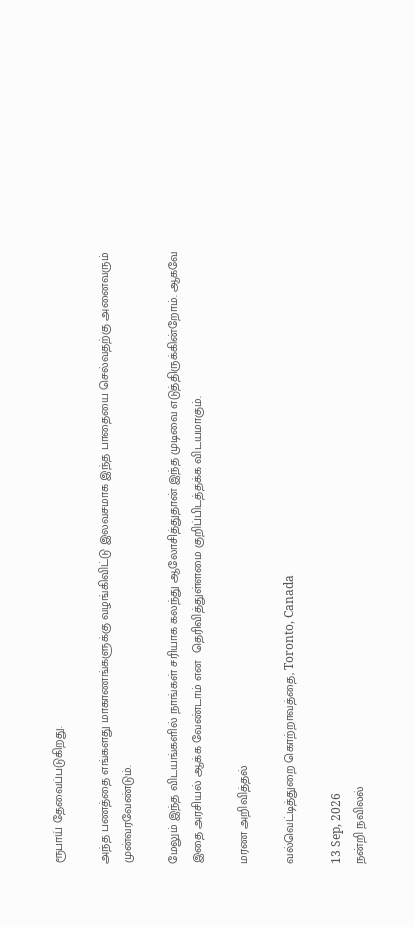ரூபாய் தேவைப்படுகிறது.

அந்த பணத்தை எங்களது மாகாணங்களுக்கு வழங்கிவிட்டு இலவசமாக இந்த பாதையை செல்வதற்கு அனைவரும் முன்வரவேண்டும்.

மேலும் இந்த விடயங்களில் நாங்கள் சரியாக கலந்து ஆலோசித்துதான் இந்த முடிவை எடுத்திருக்கின்றோம். ஆகவே இதை அரசியல் ஆக்க வேண்டாம் என  தெரிவித்துள்ளமை குறிப்பிடத்தக்க விடயமாகும்.

மரண அறிவித்தல்

வல்வெட்டித்துறை கொற்றாவத்தை, Toronto, Canada

13 Sep, 2026
நன்றி நவிலல்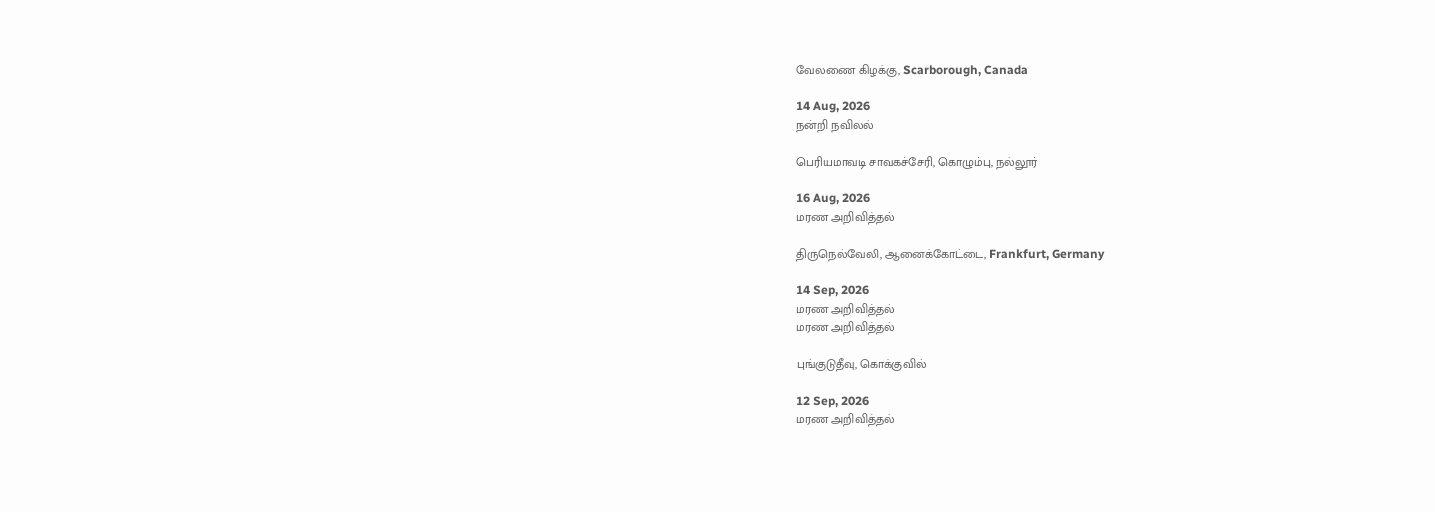வேலணை கிழக்கு, Scarborough, Canada

14 Aug, 2026
நன்றி நவிலல்

பெரியமாவடி சாவகச்சேரி, கொழும்பு, நல்லூர்

16 Aug, 2026
மரண அறிவித்தல்

திருநெல்வேலி, ஆனைக்கோட்டை, Frankfurt, Germany

14 Sep, 2026
மரண அறிவித்தல்
மரண அறிவித்தல்

புங்குடுதீவு, கொக்குவில்

12 Sep, 2026
மரண அறிவித்தல்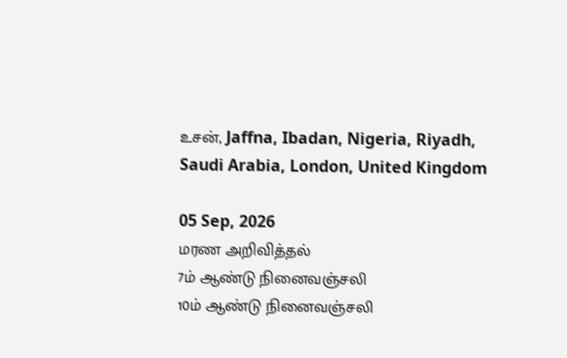உசன், Jaffna, Ibadan, Nigeria, Riyadh, Saudi Arabia, London, United Kingdom

05 Sep, 2026
மரண அறிவித்தல்
7ம் ஆண்டு நினைவஞ்சலி
10ம் ஆண்டு நினைவஞ்சலி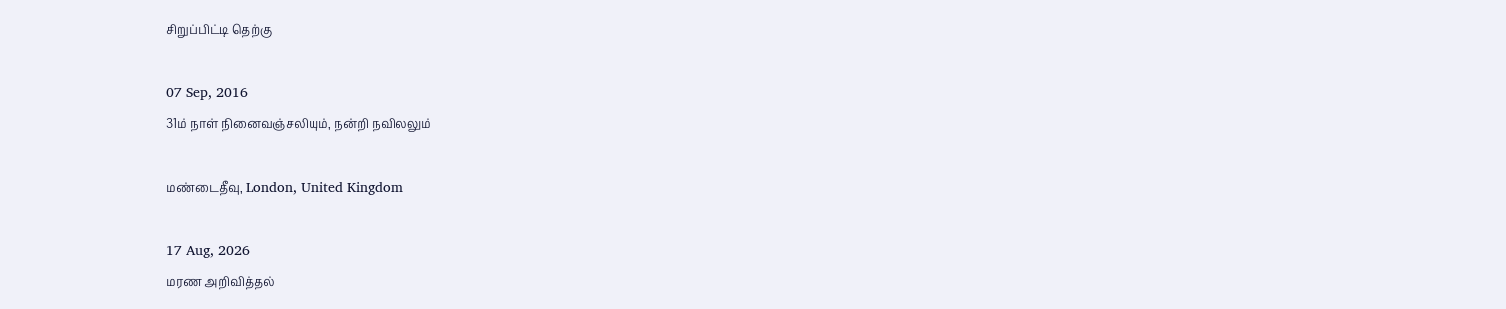சிறுப்பிட்டி தெற்கு

07 Sep, 2016
31ம் நாள் நினைவஞ்சலியும், நன்றி நவிலலும்

மண்டைதீவு, London, United Kingdom

17 Aug, 2026
மரண அறிவித்தல்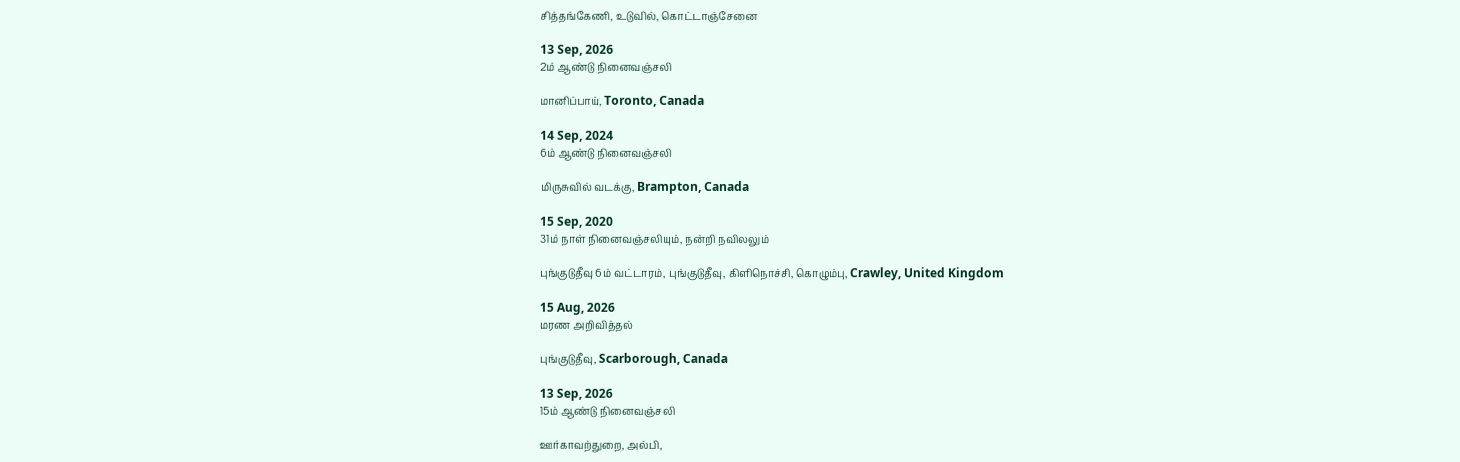சித்தங்கேணி, உடுவில், கொட்டாஞ்சேனை

13 Sep, 2026
2ம் ஆண்டு நினைவஞ்சலி

மானிப்பாய், Toronto, Canada

14 Sep, 2024
6ம் ஆண்டு நினைவஞ்சலி

மிருசுவில் வடக்கு, Brampton, Canada

15 Sep, 2020
31ம் நாள் நினைவஞ்சலியும், நன்றி நவிலலும்

புங்குடுதீவு 6ம் வட்டாரம், புங்குடுதீவு, கிளிநொச்சி, கொழும்பு, Crawley, United Kingdom

15 Aug, 2026
மரண அறிவித்தல்

புங்குடுதீவு, Scarborough, Canada

13 Sep, 2026
15ம் ஆண்டு நினைவஞ்சலி

ஊர்காவற்துறை, அல்பி,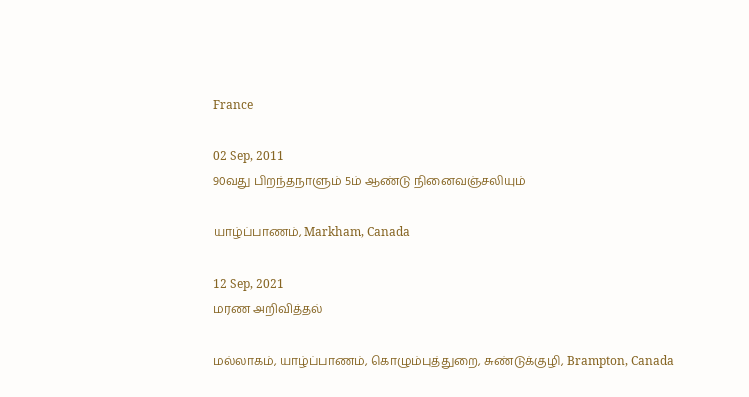France

02 Sep, 2011
90வது பிறந்தநாளும் 5ம் ஆண்டு நினைவஞ்சலியும்

யாழ்ப்பாணம், Markham, Canada

12 Sep, 2021
மரண அறிவித்தல்

மல்லாகம், யாழ்ப்பாணம், கொழும்புத்துறை, சுண்டுக்குழி, Brampton, Canada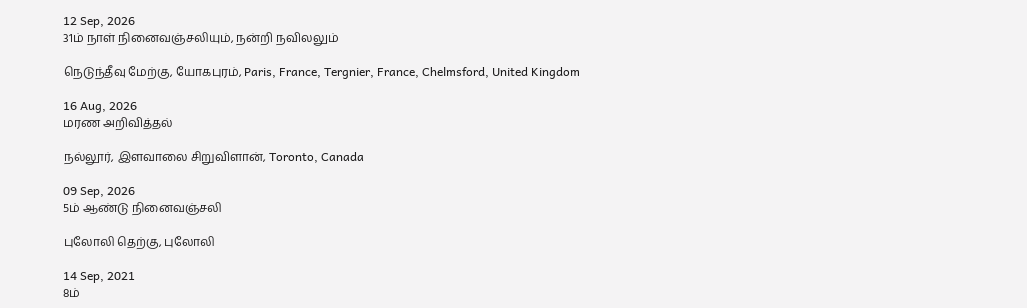12 Sep, 2026
31ம் நாள் நினைவஞ்சலியும், நன்றி நவிலலும்

நெடுந்தீவு மேற்கு, யோகபுரம், Paris, France, Tergnier, France, Chelmsford, United Kingdom

16 Aug, 2026
மரண அறிவித்தல்

நல்லூர், இளவாலை சிறுவிளான், Toronto, Canada

09 Sep, 2026
5ம் ஆண்டு நினைவஞ்சலி

புலோலி தெற்கு, புலோலி

14 Sep, 2021
8ம்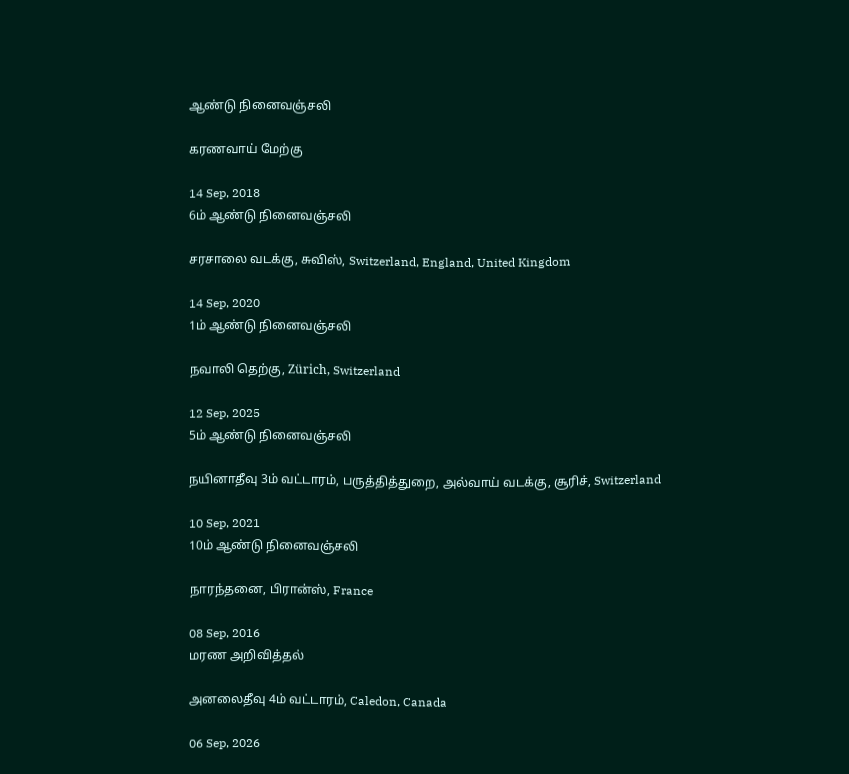ஆண்டு நினைவஞ்சலி

கரணவாய் மேற்கு

14 Sep, 2018
6ம் ஆண்டு நினைவஞ்சலி

சரசாலை வடக்கு, சுவிஸ், Switzerland, England, United Kingdom

14 Sep, 2020
1ம் ஆண்டு நினைவஞ்சலி

நவாலி தெற்கு, Zürich, Switzerland

12 Sep, 2025
5ம் ஆண்டு நினைவஞ்சலி

நயினாதீவு 3ம் வட்டாரம், பருத்தித்துறை, அல்வாய் வடக்கு, சூரிச், Switzerland

10 Sep, 2021
10ம் ஆண்டு நினைவஞ்சலி

நாரந்தனை, பிரான்ஸ், France

08 Sep, 2016
மரண அறிவித்தல்

அனலைதீவு 4ம் வட்டாரம், Caledon, Canada

06 Sep, 2026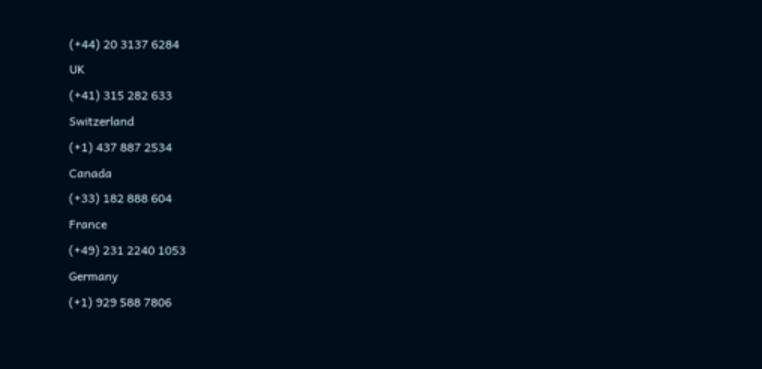(+44) 20 3137 6284
UK
(+41) 315 282 633
Switzerland
(+1) 437 887 2534
Canada
(+33) 182 888 604
France
(+49) 231 2240 1053
Germany
(+1) 929 588 7806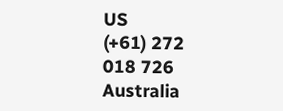US
(+61) 272 018 726
Australia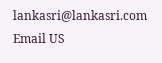lankasri@lankasri.com
Email US